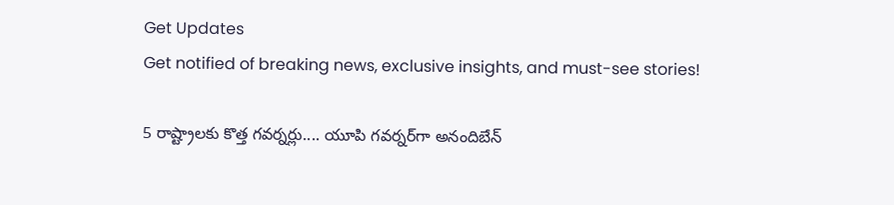Get Updates
Get notified of breaking news, exclusive insights, and must-see stories!

5 రాష్ట్రాలకు కొత్త గవర్నర్లు.... యూపి గవర్నర్‌గా అనందిబేన్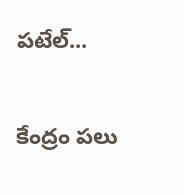పటేల్...

కేంద్రం పలు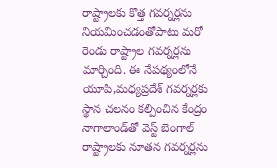రాష్ట్రాలకు కొత్త గవర్నర్లను నియమించడంతోపాటు మరో రెండు రాష్ట్రాల గవర్నర్లను మార్చింది. ఈ నేపథ్యంలోనే యూపి,మధ్యప్రదేశ్ గవర్నర్లకు స్థాన చలనం కల్పించిన కేంద్రం నాగాలాండ్‌తో వెస్ట్ బెంగాల్‌ రాష్ట్రాలకు నూతన గవర్నర్లను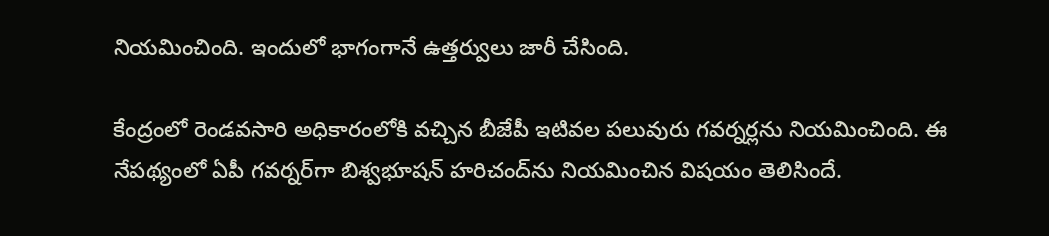నియమించింది. ఇందులో భాగంగానే ఉత్తర్వులు జారీ చేసింది.

కేంద్రంలో రెండవసారి అధికారంలోకి వచ్చిన బీజేపీ ఇటివల పలువురు గవర్నర్లను నియమించింది. ఈ నేపథ్యంలో ఏపీ గవర్నర్‌గా బిశ్వభూషన్ హరిచంద్‌ను నియమించిన విషయం తెలిసిందే.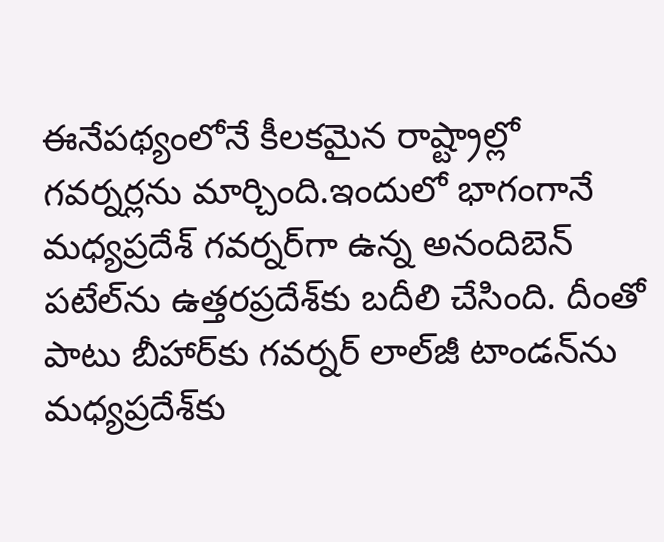ఈనేపథ్యంలోనే కీలకమైన రాష్ట్రాల్లో గవర్నర్లను మార్చింది.ఇందులో భాగంగానే మధ్యప్రదేశ్ గవర్నర్‌గా ఉన్న అనందిబెన్ పటేల్‌ను ఉత్తరప్రదేశ్‌కు బదీలి చేసింది. దీంతో పాటు బీహార్‌కు గవర్నర్ లాల్‌జీ టాండన్‌ను మధ్యప్రదేశ్‌కు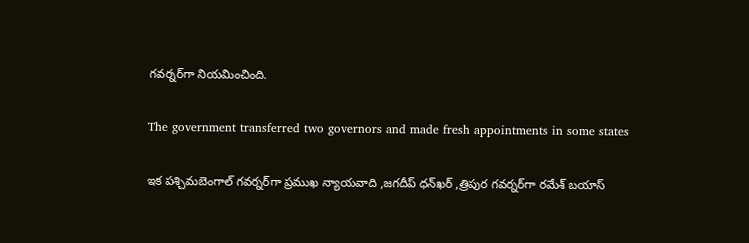గవర్నర్‌గా నియమించింది.

The government transferred two governors and made fresh appointments in some states

ఇక పశ్చిమబెంగాల్ గవర్నర్‌గా ప్రముఖ న్యాయవాది ,జగదీప్ ధన్‌ఖర్ ,త్రిపుర గవర్నర్‌గా రమేశ్ బయాస్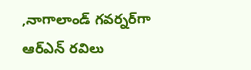,నాగాలాండ్ గవర్నర్‌గా ఆర్ఎన్‌ రవిలు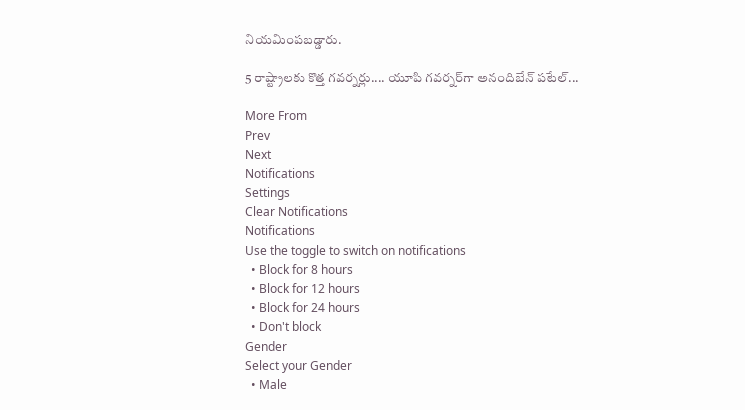నియమింపబడ్డారు.

5 రాష్ట్రాలకు కొత్త గవర్నర్లు.... యూపి గవర్నర్‌గా అనందిబేన్ పటేల్...

More From
Prev
Next
Notifications
Settings
Clear Notifications
Notifications
Use the toggle to switch on notifications
  • Block for 8 hours
  • Block for 12 hours
  • Block for 24 hours
  • Don't block
Gender
Select your Gender
  • Male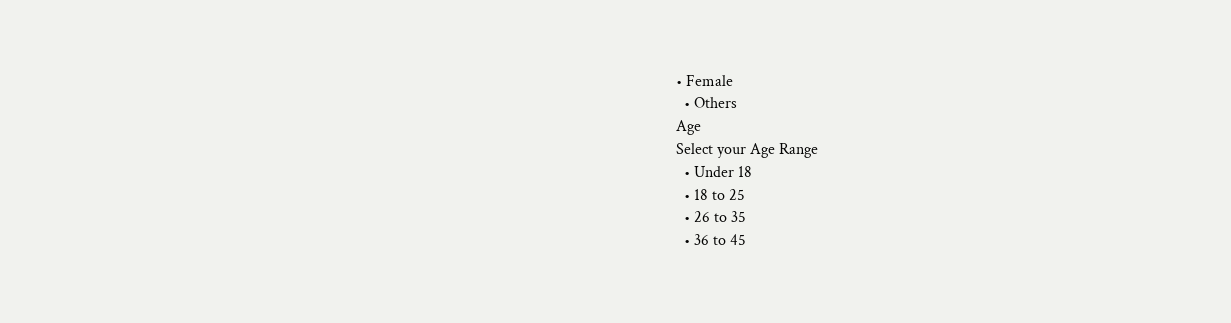• Female
  • Others
Age
Select your Age Range
  • Under 18
  • 18 to 25
  • 26 to 35
  • 36 to 45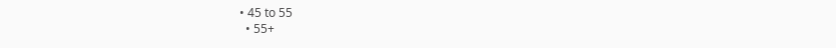• 45 to 55
  • 55+